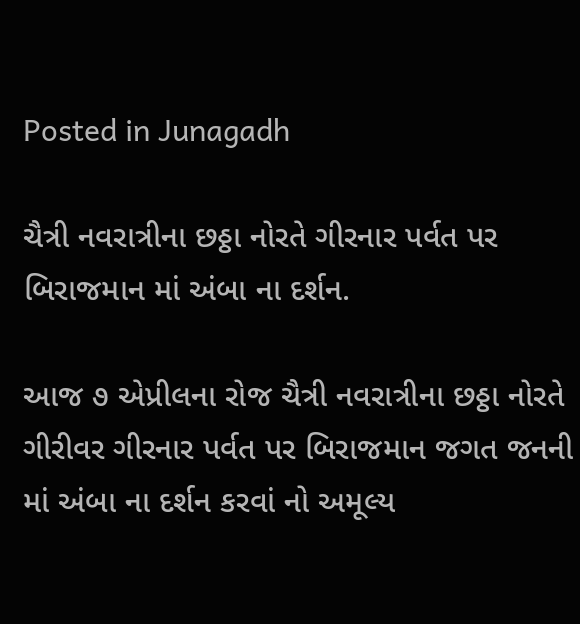Posted in Junagadh

ચૈત્રી નવરાત્રીના છઠ્ઠા નોરતે ગીરનાર પર્વત પર બિરાજમાન માં અંબા ના દર્શન.

આજ ૭ એપ્રીલના રોજ ચૈત્રી નવરાત્રીના છઠ્ઠા નોરતે ગીરીવર ગીરનાર પર્વત પર બિરાજમાન જગત જનની માં અંબા ના દર્શન કરવાં નો અમૂલ્ય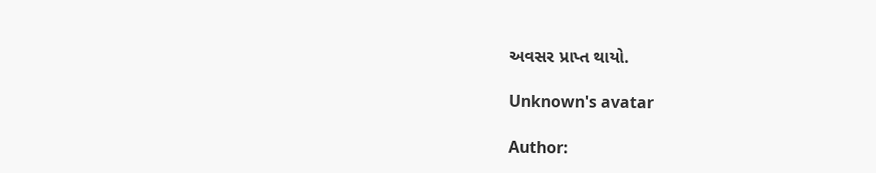અવસર પ્રાપ્ત થાયો.

Unknown's avatar

Author: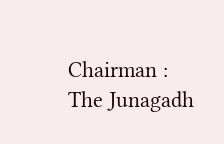Chairman : The Junagadh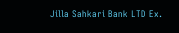Jilla Sahkari Bank LTD Ex.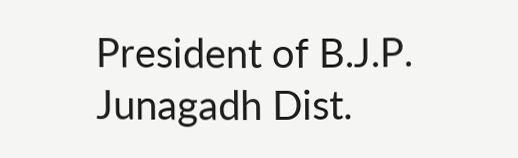President of B.J.P. Junagadh Dist.